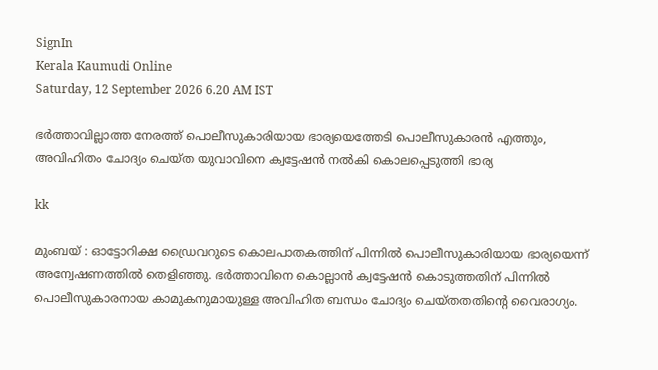SignIn
Kerala Kaumudi Online
Saturday, 12 September 2026 6.20 AM IST

ഭർത്താവില്ലാത്ത നേരത്ത് പൊലീസുകാരിയായ ഭാര്യയെത്തേടി പൊലീസുകാരൻ എത്തും, അവിഹിതം ചോദ്യം ചെയ്ത യുവാവിനെ ക്വട്ടേഷൻ നൽകി കൊലപ്പെടുത്തി ഭാര്യ

kk

മുംബയ് : ഓട്ടോറിക്ഷ ഡ്രൈവറുടെ കൊലപാതകത്തിന് പിന്നിൽ പൊലീസുകാരിയായ ഭാര്യയെന്ന് അന്വേഷണത്തിൽ തെളിഞ്ഞു. ഭർത്താവിനെ കൊല്ലാൻ ക്വട്ടേഷൻ കൊടുത്തതിന് പിന്നിൽ പൊലീസുകാരനായ കാമുകനുമായുള്ള അവിഹിത ബന്ധം ചോദ്യം ചെയ്തതതിന്റെ വൈരാഗ്യം.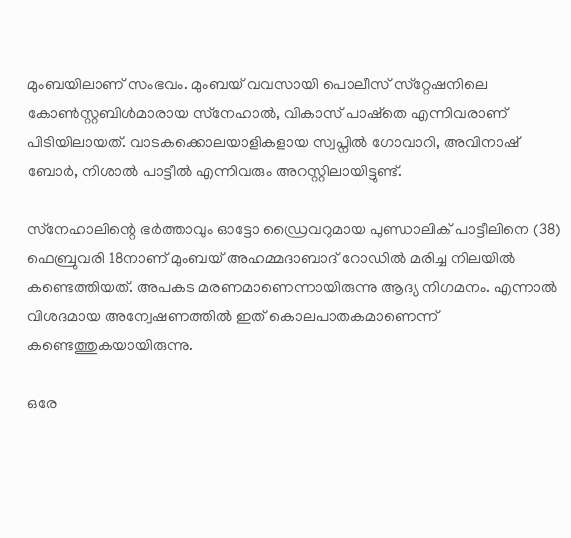മുംബയിലാണ് സംഭവം. മുംബയ് വവസായി പൊലീസ് സ്‌റ്റേഷനിലെ കോൺസ്റ്റബിൾമാരായ സ്‌നേഹാൽ, വികാസ് പാഷ്‌തെ എന്നിവരാണ് പിടിയിലായത്. വാടകക്കൊലയാളികളായ സ്വപ്നിൽ ഗോവാറി, അവിനാഷ് ബോർ, നിശാൽ പാട്ടീൽ എന്നിവരും അറസ്റ്റിലായിട്ടുണ്ട്.

സ്‌നേഹാലിന്റെ ഭർത്താവും ഓട്ടോ ഡ്രൈവറുമായ പുണ്ഡാലിക് പാട്ടീലിനെ (38) ഫെബ്രുവരി 18നാണ് മുംബയ് അഹമ്മദാബാദ് റോഡിൽ മരിച്ച നിലയിൽ കണ്ടെത്തിയത്. അപകട മരണമാണെന്നായിരുന്നു ആദ്യ നിഗമനം. എന്നാൽ വിശദമായ അന്വേഷണത്തിൽ ഇത് കൊലപാതകമാണെന്ന് കണ്ടെത്തുകയായിരുന്നു.

ഒരേ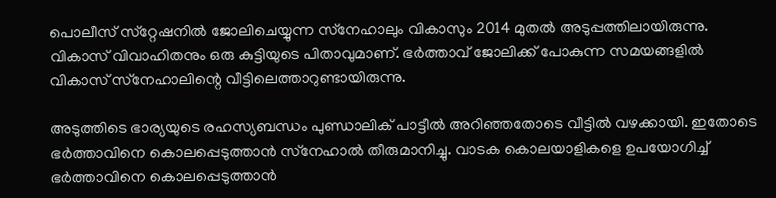പൊലീസ് സ്‌റ്റേഷനിൽ ജോലിചെയ്യുന്ന സ്‌നേഹാലും വികാസും 2014 മുതൽ അടുപ്പത്തിലായിരുന്നു. വികാസ് വിവാഹിതനും ഒരു കുട്ടിയുടെ പിതാവുമാണ്. ഭർത്താവ് ജോലിക്ക് പോകുന്ന സമയങ്ങളിൽ വികാസ് സ്‌നേഹാലിന്റെ വീട്ടിലെത്താറുണ്ടായിരുന്നു.

അടുത്തിടെ ഭാര്യയുടെ രഹസ്യബന്ധം പുണ്ഡാലിക് പാട്ടീൽ അറിഞ്ഞതോടെ വീട്ടിൽ വഴക്കായി. ഇതോടെ ഭർത്താവിനെ കൊലപ്പെടുത്താൻ സ്‌നേഹാൽ തീരുമാനിച്ചു. വാടക കൊലയാളികളെ ഉപയോഗിച്ച് ഭർത്താവിനെ കൊലപ്പെടുത്താൻ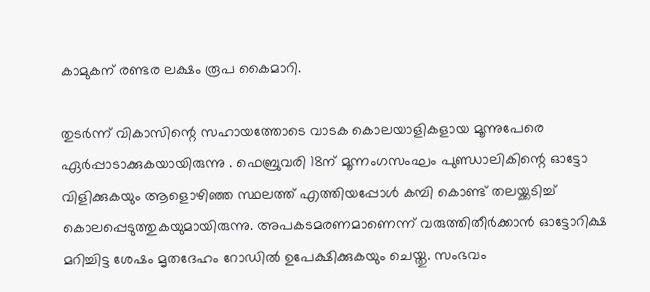കാമുകന് രണ്ടര ലക്ഷം രൂപ കൈമാറി.

തുടർന്ന് വികാസിന്റെ സഹായത്തോടെ വാടക കൊലയാളികളായ മൂന്നുപേരെ ഏർപ്പാടാക്കുകയായിരുന്നു . ഫെബ്രുവരി 18ന് മൂന്നംഗസംഘം പുണ്ഡാലികിന്റെ ഓട്ടോ വിളിക്കുകയും ആളൊഴിഞ്ഞ സ്ഥലത്ത് എത്തിയപ്പോൾ കമ്പി കൊണ്ട് തലയ്ക്കടിച്ച് കൊലപ്പെടുത്തുകയുമായിരുന്നു. അപകടമരണമാണെന്ന് വരുത്തിതീർക്കാൻ ഓട്ടോറിക്ഷ മറിച്ചിട്ട ശേഷം മൃതദേഹം റോഡിൽ ഉപേക്ഷിക്കുകയും ചെയ്തു. സംഭവം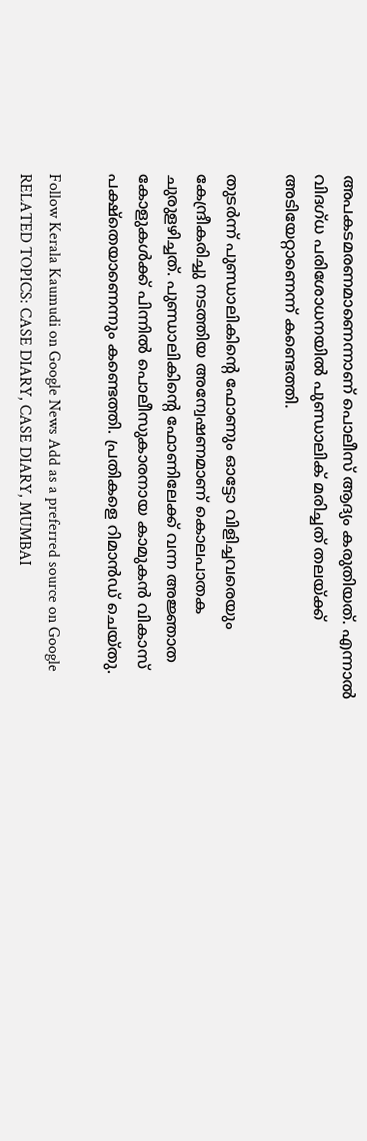അപകടമരണമാണെന്നാണ് പൊലീസ് ആദ്യം കരുതിയത്. എന്നാൽ വിദഗ്ധ പരിശോധനയിൽ പുണ്ഡാലിക് മരിച്ചത് തലയ്ക്ക് അടിയേറ്റാണെന്ന് കണ്ടെത്തി.

തുടർന്ന് പുണ്ഡാലികിന്റെ ഫോണും ഓട്ടോ വിളിച്ചവരെയും കേന്ദ്രീകരിച്ചു നടത്തിയ അന്വേഷണമാണ് കൊലപാതക ചുരുളഴിച്ചത്. പുണ്ഡാലികിന്റെ ഫോണിലേക്ക് വന്ന അജ്ഞാത കോളുകൾക്ക് പിന്നിൽ പൊലീസുകാരനായ കാമുകൻ വികാസ് പക്ഷ്‌തെയാണെന്നും കണ്ടെത്തി. പ്രതികളെ റിമാൻഡ് ചെയ്തു.

Follow Kerala Kaumudi on Google News Add as a preferred source on Google
RELATED TOPICS: CASE DIARY, CASE DIARY, MUMBAI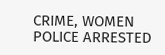CRIME, WOMEN POLICE ARRESTED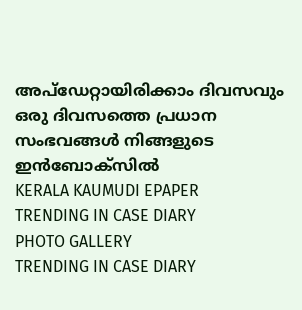അപ്ഡേറ്റായിരിക്കാം ദിവസവും
ഒരു ദിവസത്തെ പ്രധാന സംഭവങ്ങൾ നിങ്ങളുടെ ഇൻബോക്സിൽ
KERALA KAUMUDI EPAPER
TRENDING IN CASE DIARY
PHOTO GALLERY
TRENDING IN CASE DIARY